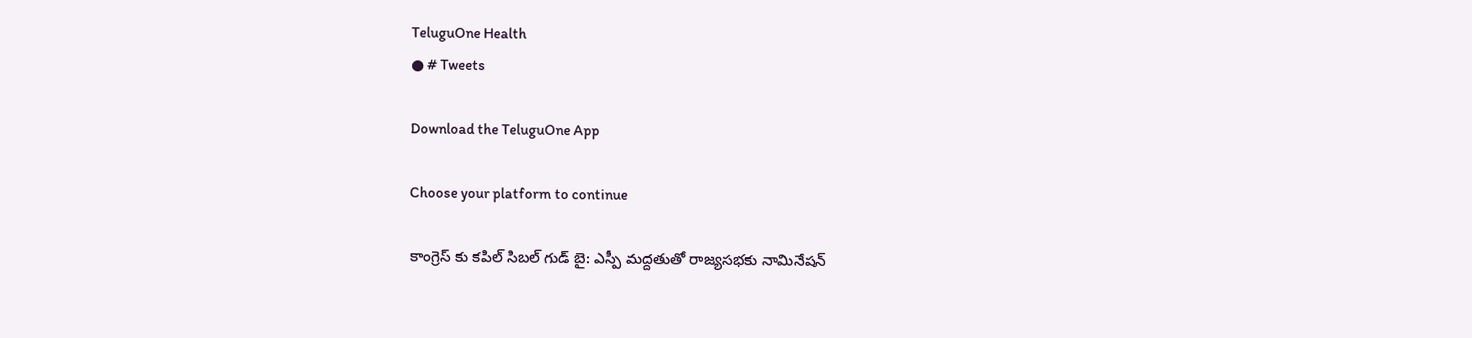TeluguOne Health
● # Tweets

Download the TeluguOne App

Choose your platform to continue

కాంగ్రెస్ కు కపిల్ సిబల్ గుడ్ బై: ఎస్పీ మద్దతుతో రాజ్యసభకు నామినేషన్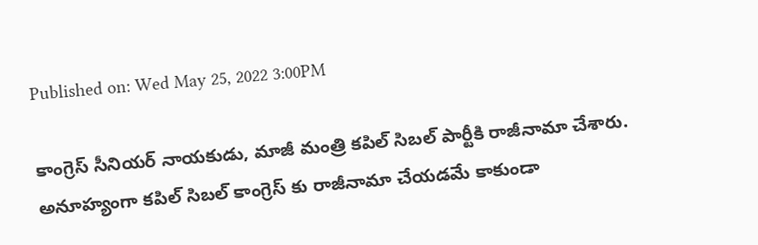Published on: Wed May 25, 2022 3:00PM

కాంగ్రెస్ సీనియర్ నాయకుడు, మాజీ మంత్రి కపిల్ సిబల్ పార్టీకి రాజీనామా చేశారు. అనూహ్యంగా కపిల్ సిబల్ కాంగ్రెస్ కు రాజీనామా చేయడమే కాకుండా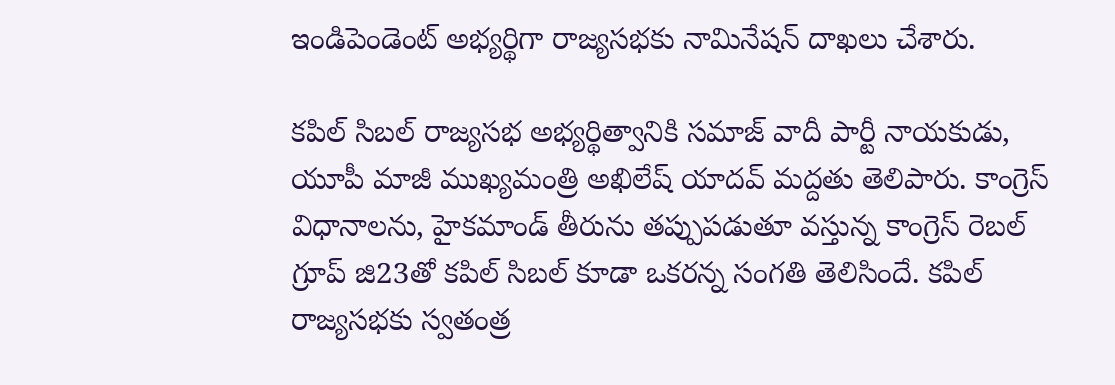ఇండిపెండెంట్ అభ్యర్థిగా రాజ్యసభకు నామినేషన్ దాఖలు చేశారు.

కపిల్ సిబల్ రాజ్యసభ అభ్యర్థిత్వానికి సమాజ్ వాదీ పార్టీ నాయకుడు, యూపీ మాజీ ముఖ్యమంత్రి అఖిలేష్ యాదవ్ మద్దతు తెలిపారు. కాంగ్రెస్ విధానాలను, హైకమాండ్ తీరును తప్పుపడుతూ వస్తున్న కాంగ్రెస్ రెబల్ గ్రూప్ జి23తో కపిల్ సిబల్ కూడా ఒకరన్న సంగతి తెలిసిందే. కపిల్ రాజ్యసభకు స్వతంత్ర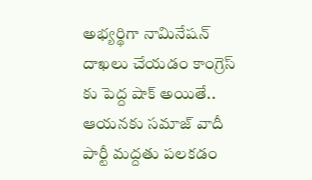అభ్యర్థిగా నామినేషన్ దాఖలు చేయడం కాంగ్రెస్ కు పెద్ద షాక్ అయితే.. ఆయనకు సమాజ్ వాదీ పార్టీ మద్దతు పలకడం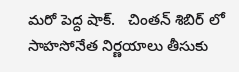మరో పెద్ద షాక్.   చింతన్ శిబిర్ లో సాహసోనేత నిర్ణయాలు తీసుకు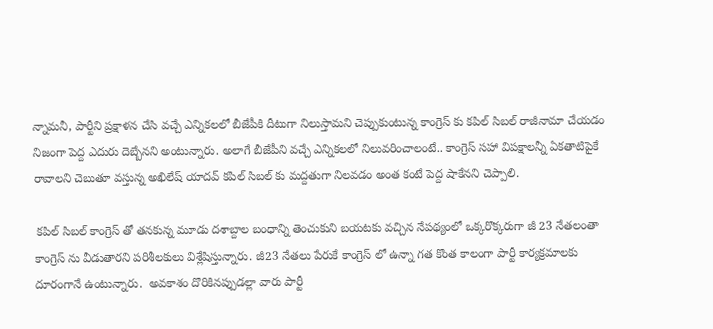న్నామనీ, పార్టీని ప్రక్షాళన చేసి వచ్చే ఎన్నికలలో బీజేపీకి దీటుగా నిలుస్తామని చెప్పుకుంటున్న కాంగ్రెస్ కు కపిల్ సిబల్ రాజీనామా చేయడం నిజంగా పెద్ద ఎదురు దెబ్బేనని అంటున్నారు. అలాగే బీజేపీని వచ్చే ఎన్నికలలో నిలువరించాలంటే.. కాంగ్రెస్ సహా విపక్షాలన్నీ ఏకతాటిపైకే రావాలని చెబుతూ వస్తున్న అఖిలేష్ యాదవ్ కపిల్ సిబల్ కు మద్దతుగా నిలవడం అంత కంటే పెద్ద షాకేనని చెప్పాలి.

 కపిల్ సిబల్ కాంగ్రెస్ తో తనకున్న మూడు దశాబ్దాల బంధాన్ని తెంచుకుని బయటకు వచ్చిన నేపథ్యంలో ఒక్కరొక్కరుగా జీ 23 నేతలంతా కాంగ్రెస్ ను వీడుతారని పరిశీలకులు విశ్లేషిస్తున్నారు. జీ23 నేతలు పేరుకే కాంగ్రెస్ లో ఉన్నా గత కొంత కాలంగా పార్టీ కార్యక్రమాలకు దూరంగానే ఉంటున్నారు.  అవకాశం దొరికినప్పుడల్లా వారు పార్టీ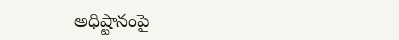అధిష్టానంపై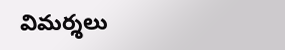విమర్శలు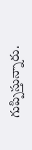గుప్పిస్తున్నారు.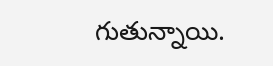గుతున్నాయి.